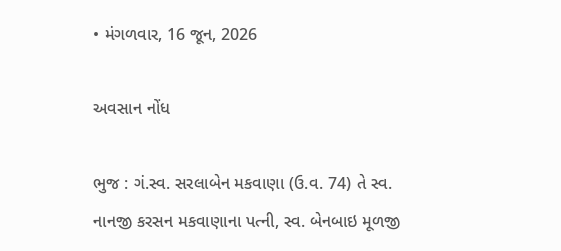• મંગળવાર, 16 જૂન, 2026

અવસાન નોંધ

ભુજ : ગં.સ્વ. સરલાબેન મકવાણા (ઉ.વ. 74) તે સ્વ. નાનજી કરસન મકવાણાના પત્ની, સ્વ. બેનબાઇ મૂળજી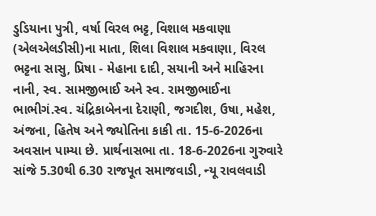ડુડિયાના પુત્રી, વર્ષા વિરલ ભટ્ટ, વિશાલ મકવાણા (એલએલડીસી)ના માતા, શિલા વિશાલ મકવાણા, વિરલ ભટ્ટના સાસુ, પ્રિષા - મેહાના દાદી, સયાની અને માહિરના નાની, સ્વ. સામજીભાઈ અને સ્વ. રામજીભાઈના ભાભીગં.સ્વ. ચંદ્રિકાબેનના દેરાણી, જગદીશ, ઉષા, મહેશ, અંજના, હિતેષ અને જ્યોતિના કાકી તા. 15-6-2026ના અવસાન પામ્યા છે. પ્રાર્થનાસભા તા. 18-6-2026ના ગુરુવારે સાંજે 5.30થી 6.30 રાજપૂત સમાજવાડી, ન્યૂ રાવલવાડી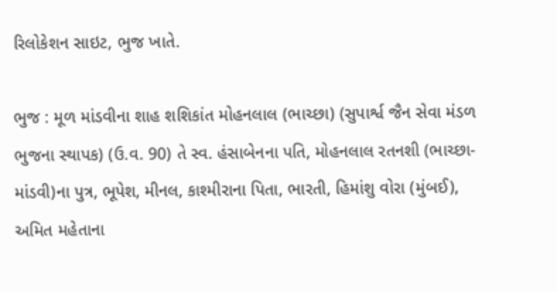રિલોકેશન સાઇટ, ભુજ ખાતે.

ભુજ : મૂળ માંડવીના શાહ શશિકાંત મોહનલાલ (ભાચ્છા) (સુપાર્શ્વ જૈન સેવા મંડળ ભુજના સ્થાપક) (ઉ.વ. 90) તે સ્વ. હંસાબેનના પતિ, મોહનલાલ રતનશી (ભાચ્છા-માંડવી)ના પુત્ર, ભૂપેશ, મીનલ, કાશ્મીરાના પિતા, ભારતી, હિમાંશુ વોરા (મુંબઈ), અમિત મહેતાના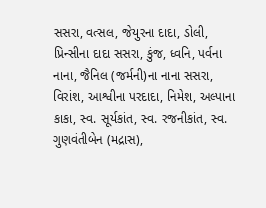સસરા, વત્સલ, જેયુરના દાદા, ડોલી, પ્રિન્સીના દાદા સસરા, કુંજ, ધ્વનિ, પર્વના નાના, જૈનિલ (જર્મની)ના નાના સસરા, વિરાંશ, આશ્વીના પરદાદા, નિમેશ, અલ્પાના કાકા, સ્વ. સૂર્યકાંત, સ્વ. રજનીકાંત, સ્વ. ગુણવંતીબેન (મદ્રાસ),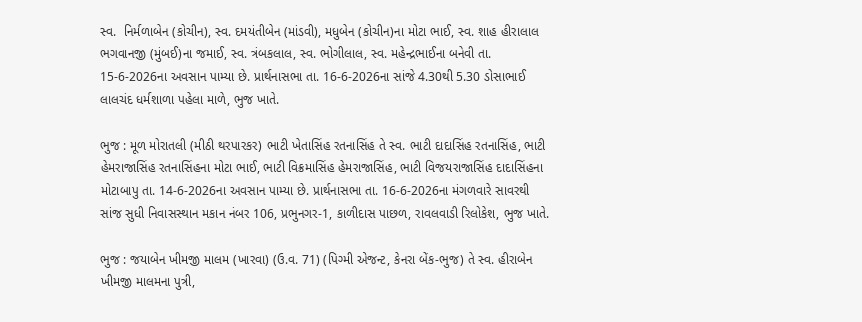સ્વ.  નિર્મળાબેન (કોચીન), સ્વ. દમયંતીબેન (માંડવી), મધુબેન (કોચીન)ના મોટા ભાઈ, સ્વ. શાહ હીરાલાલ ભગવાનજી (મુંબઈ)ના જમાઈ, સ્વ. ત્રંબકલાલ, સ્વ. ભોગીલાલ, સ્વ. મહેન્દ્રભાઈના બનેવી તા. 15-6-2026ના અવસાન પામ્યા છે. પ્રાર્થનાસભા તા. 16-6-2026ના સાંજે 4.30થી 5.30 ડોસાભાઈ લાલચંદ ધર્મશાળા પહેલા માળે, ભુજ ખાતે.

ભુજ : મૂળ મોરાતલી (મીઠી થરપારકર) ભાટી ખેતાસિંહ રતનાસિંહ તે સ્વ. ભાટી દાદાસિંહ રતનાસિંહ, ભાટી હેમરાજાસિંહ રતનાસિંહના મોટા ભાઈ, ભાટી વિક્રમાસિંહ હેમરાજાસિંહ, ભાટી વિજયરાજાસિંહ દાદાસિંહના મોટાબાપુ તા. 14-6-2026ના અવસાન પામ્યા છે. પ્રાર્થનાસભા તા. 16-6-2026ના મંગળવારે સાવરથી સાંજ સુધી નિવાસસ્થાન મકાન નંબર 106, પ્રભુનગર-1, કાળીદાસ પાછળ, રાવલવાડી રિલોકેશ, ભુજ ખાતે.

ભુજ : જયાબેન ખીમજી માલમ (ખારવા) (ઉ.વ. 71) (પિગ્મી એજન્ટ, કેનરા બેંક-ભુજ) તે સ્વ. હીરાબેન ખીમજી માલમના પુત્રી,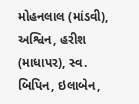મોહનલાલ (માંડવી), અશ્વિન, હરીશ (માધાપર), સ્વ. બિપિન, ઇલાબેન,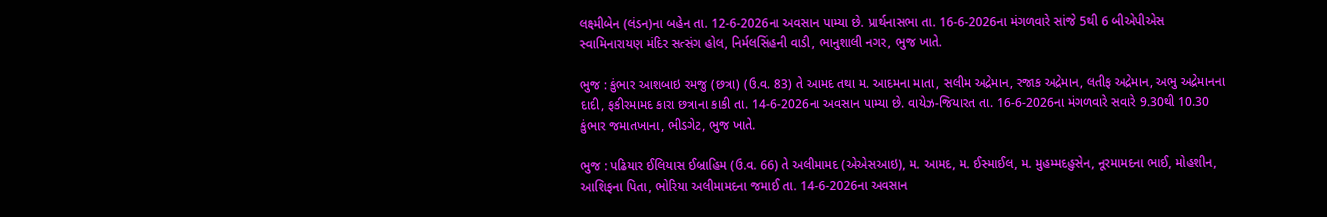લક્ષ્મીબેન (લંડન)ના બહેન તા. 12-6-2026ના અવસાન પામ્યા છે. પ્રાર્થનાસભા તા. 16-6-2026ના મંગળવારે સાંજે 5થી 6 બીએપીએસ સ્વામિનારાયણ મંદિર સત્સંગ હોલ, નિર્મલસિંહની વાડી, ભાનુશાલી નગર, ભુજ ખાતે.

ભુજ : કુંભાર આશબાઇ રમજુ (છત્રા) (ઉ.વ. 83) તે આમદ તથા મ. આદમના માતા, સલીમ અદ્રેમાન, રજાક અદ્રેમાન, લતીફ અદ્રેમાન, અભુ અદ્રેમાનના દાદી, ફકીરમામદ કારા છત્રાના કાકી તા. 14-6-2026ના અવસાન પામ્યા છે. વાયેઝ-જિયારત તા. 16-6-2026ના મંગળવારે સવારે 9.30થી 10.30 કુંભાર જમાતખાના, ભીડગેટ, ભુજ ખાતે.

ભુજ : પઢિયાર ઈલિયાસ ઈબ્રાહિમ (ઉ.વ. 66) તે અલીમામદ (એએસઆઇ), મ. આમદ, મ. ઈસ્માઈલ, મ. મુહમ્મદહુસેન, નૂરમામદના ભાઈ, મોહશીન, આશિફના પિતા, ભોરિયા અલીમામદના જમાઈ તા. 14-6-2026ના અવસાન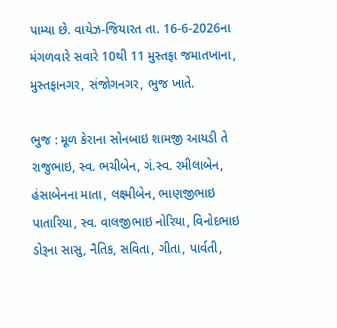પામ્યા છે. વાયેઝ-જિયારત તા. 16-6-2026ના મંગળવારે સવારે 10થી 11 મુસ્તફા જમાતખાના, મુસ્તફાનગર, સંજોગનગર, ભુજ ખાતે.

ભુજ : મૂળ કેરાના સોનબાઇ શામજી આયડી તે રાજુભાઇ, સ્વ. ભચીબેન, ગં.સ્વ. રમીલાબેન, હંસાબેનના માતા, લક્ષ્મીબેન, ભાણજીભાઇ પાતારિયા, સ્વ. વાલજીભાઇ નોરિયા, વિનોદભાઇ ડોરૂના સાસુ, નૈતિક, સવિતા, ગીતા, પાર્વતી,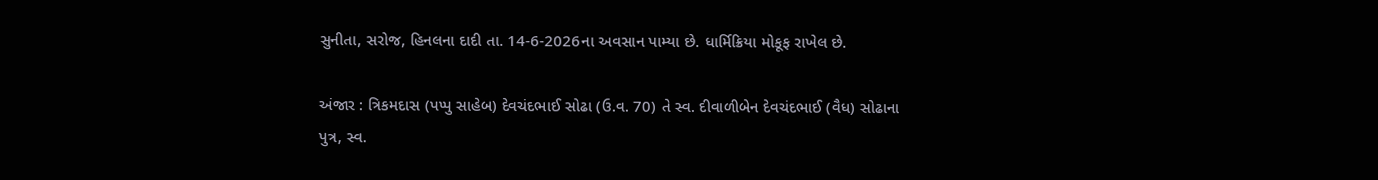સુનીતા, સરોજ, હિનલના દાદી તા. 14-6-2026ના અવસાન પામ્યા છે. ધાર્મિક્રિયા મોકૂફ રાખેલ છે.

અંજાર : ત્રિકમદાસ (પપ્પુ સાહેબ) દેવચંદભાઈ સોઢા (ઉ.વ. 70) તે સ્વ. દીવાળીબેન દેવચંદભાઈ (વૈધ) સોઢાના પુત્ર, સ્વ.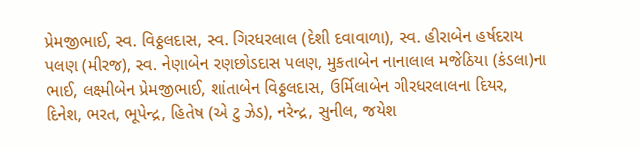પ્રેમજીભાઈ, સ્વ. વિઠ્ઠલદાસ, સ્વ. ગિરધરલાલ (દેશી દવાવાળા), સ્વ. હીરાબેન હર્ષદરાય પલણ (મીરજ), સ્વ. નેણાબેન રણછોડદાસ પલણ, મુકતાબેન નાનાલાલ મજેઠિયા (કંડલા)ના ભાઈ, લક્ષ્મીબેન પ્રેમજીભાઈ, શાંતાબેન વિઠ્ઠલદાસ, ઉર્મિલાબેન ગીરધરલાલના દિયર, દિનેશ, ભરત, ભૂપેન્દ્ર, હિતેષ (એ ટુ ઝેડ), નરેન્દ્ર, સુનીલ, જયેશ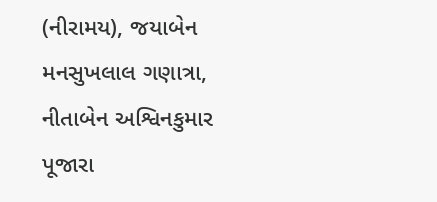(નીરામય), જયાબેન મનસુખલાલ ગણાત્રા, નીતાબેન અશ્વિનકુમાર પૂજારા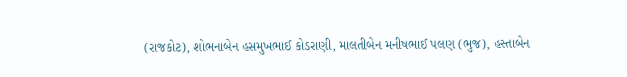(રાજકોટ), શોભનાબેન હસમુખભાઈ કોડરાણી, માલતીબેન મનીષભાઈ પલણ (ભુજ), હસ્તાબેન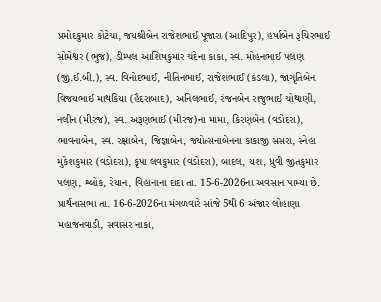પ્રમોદકુમાર કોટેચા, જયશ્રીબેન રાજેશભાઈ પૂજારા (આદિપુર), હર્ષાબેન રૂચિરભાઈ સોમેશ્વર (ભુજ), ડીમ્પલ આશિષકુમાર ચંદેના કાકા, સ્વ. મોહનભાઈ પલણ (જી.ઈ.બી.), સ્વ. વિનોદભાઈ, નીતિનભાઈ, રાજેશભાઈ (કંડલા), જાગૃતિબેન વિજયભાઈ માથકિયા (હૈદરાબાદ), અનિલભાઈ, રંજનબેન રાજુભાઈ ચોથાણી, નલીન (મીરજ), સ્વ. અરૂણભાઈ (મીરજ)ના મામા, કિરણબેન (વડોદરા), ભાવનાબેન, સ્વ. રક્ષાબેન, જિજ્ઞાબેન, જ્યોત્સનાબેનના કાકાજી સસરા, સ્નેહા મુકેશકુમાર (વડોદરા), કૃપા લવકુમાર (વડોદરા), બાદલ, યશ, ધ્રુવી જીતકુમાર પલણ, શ્લોક, રેયાન, વિહાનાના દાદા તા. 15-6-2026ના અવસાન પામ્યા છે. પ્રાર્થનાસભા તા. 16-6-2026ના મંગળવારે સાંજે 5થી 6 અંજાર લોહાણા મહાજનવાડી, સવાસર નાકા,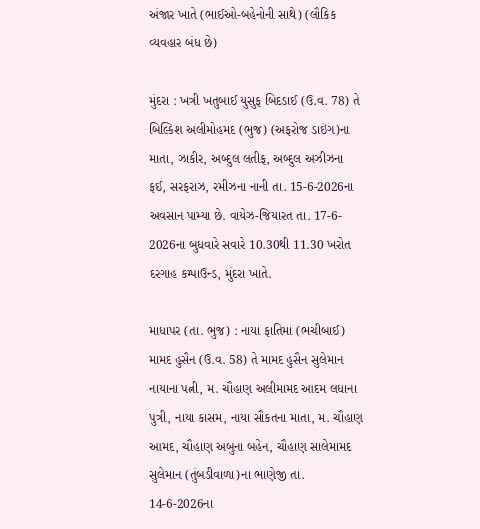અંજાર ખાતે (ભાઈઓ-બહેનોની સાથે) (લૌકિક વ્યવહાર બંધ છે)

મુંદરા : ખત્રી ખતુબાઈ યુસુફ બિદડાઈ (ઉ.વ. 78) તે બિલ્કિશ અલીમોહમદ (ભુજ) (અફરોજ ડાઇંગ)ના માતા, ઝાકીર, અબ્દુલ લતીફ, અબ્દુલ અઝીઝના ફઈ, સરફરાઝ, રમીઝના નાની તા. 15-6-2026ના અવસાન પામ્યા છે. વાયેઝ-જિયારત તા. 17-6- 2026ના બુધવારે સવારે 10.30થી 11.30 ખરોત દરગાહ કમ્પાઉન્ડ, મુંદરા ખાતે.

માધાપર (તા. ભુજ) : નાયા ફાતિમા (ભચીબાઈ) મામદ હુસૈન (ઉ.વ. 58) તે મામદ હુસૈન સુલેમાન નાયાના પત્ની, મ. ચૌહાણ અલીમામદ આદમ લધાના પુત્રી, નાયા કાસમ, નાયા સૌકતના માતા, મ. ચૌહાણ આમદ, ચૌહાણ અબુના બહેન, ચૌહાણ સાલેમામદ સુલેમાન (તુંબડીવાળા)ના ભાણેજી તા. 14-6-2026ના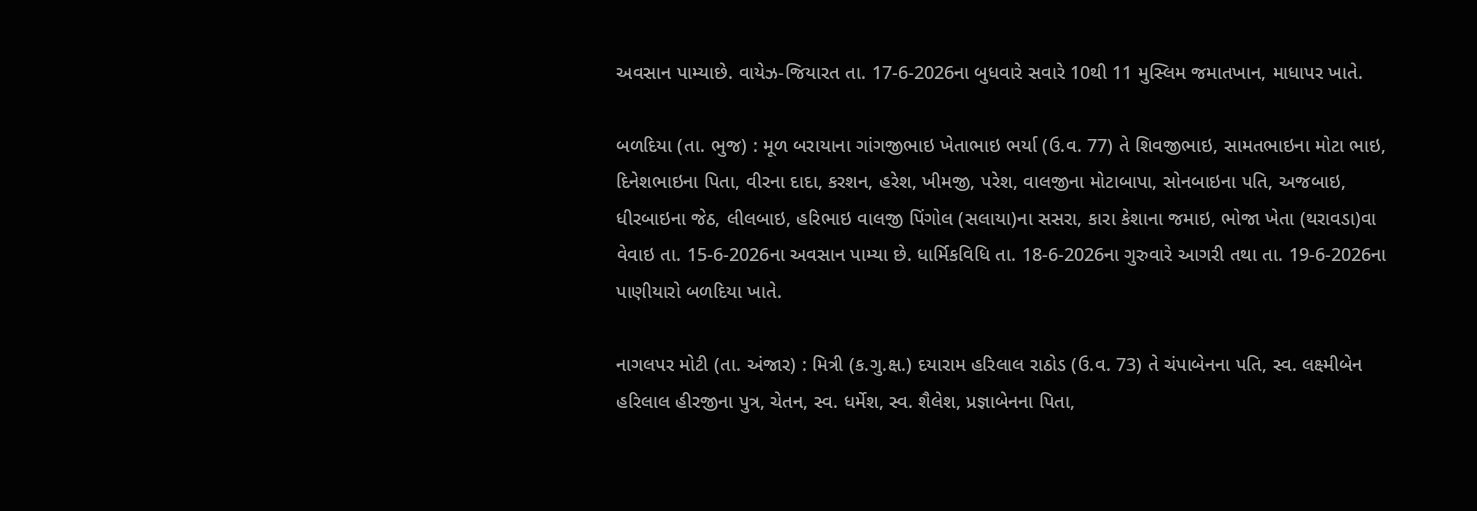અવસાન પામ્યાછે. વાયેઝ-જિયારત તા. 17-6-2026ના બુધવારે સવારે 10થી 11 મુસ્લિમ જમાતખાન, માધાપર ખાતે.

બળદિયા (તા. ભુજ) : મૂળ બરાયાના ગાંગજીભાઇ ખેતાભાઇ ભર્યા (ઉ.વ. 77) તે શિવજીભાઇ, સામતભાઇના મોટા ભાઇ, દિનેશભાઇના પિતા, વીરના દાદા, કરશન, હરેશ, ખીમજી, પરેશ, વાલજીના મોટાબાપા, સોનબાઇના પતિ, અજબાઇ, ધીરબાઇના જેઠ, લીલબાઇ, હરિભાઇ વાલજી પિંગોલ (સલાયા)ના સસરા, કારા કેશાના જમાઇ, ભોજા ખેતા (થરાવડા)વા વેવાઇ તા. 15-6-2026ના અવસાન પામ્યા છે. ધાર્મિકવિધિ તા. 18-6-2026ના ગુરુવારે આગરી તથા તા. 19-6-2026ના પાણીયારો બળદિયા ખાતે.

નાગલપર મોટી (તા. અંજાર) : મિત્રી (ક.ગુ.ક્ષ.) દયારામ હરિલાલ રાઠોડ (ઉ.વ. 73) તે ચંપાબેનના પતિ, સ્વ. લક્ષ્મીબેન હરિલાલ હીરજીના પુત્ર, ચેતન, સ્વ. ધર્મેશ, સ્વ. શૈલેશ, પ્રજ્ઞાબેનના પિતા,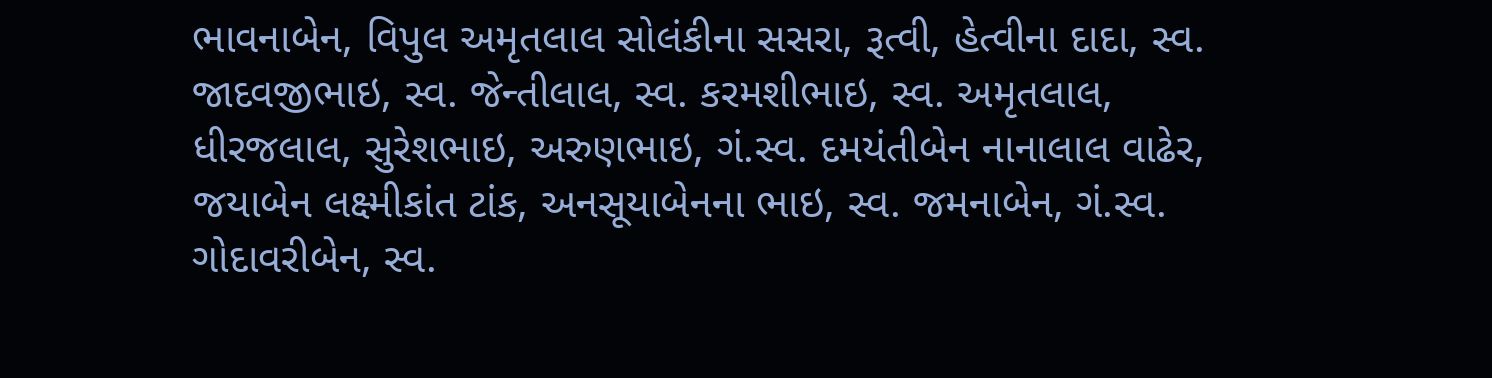ભાવનાબેન, વિપુલ અમૃતલાલ સોલંકીના સસરા, રૂત્વી, હેત્વીના દાદા, સ્વ. જાદવજીભાઇ, સ્વ. જેન્તીલાલ, સ્વ. કરમશીભાઇ, સ્વ. અમૃતલાલ, ધીરજલાલ, સુરેશભાઇ, અરુણભાઇ, ગં.સ્વ. દમયંતીબેન નાનાલાલ વાઢેર, જયાબેન લક્ષ્મીકાંત ટાંક, અનસૂયાબેનના ભાઇ, સ્વ. જમનાબેન, ગં.સ્વ. ગોદાવરીબેન, સ્વ.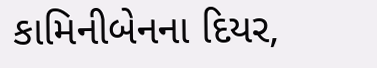કામિનીબેનના દિયર,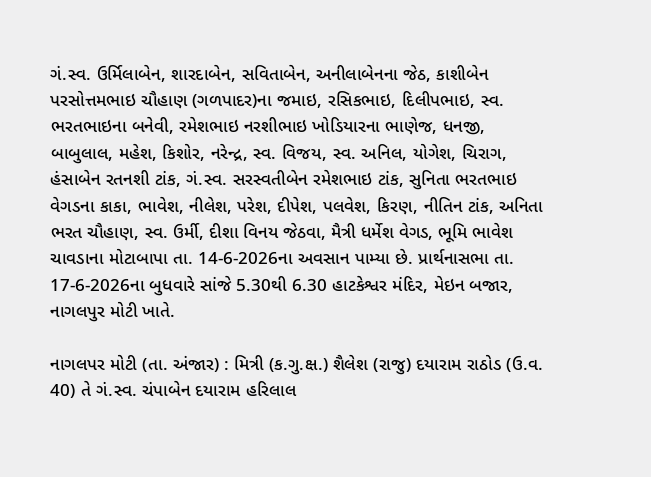ગં.સ્વ. ઉર્મિલાબેન, શારદાબેન, સવિતાબેન, અનીલાબેનના જેઠ, કાશીબેન પરસોત્તમભાઇ ચૌહાણ (ગળપાદર)ના જમાઇ, રસિકભાઇ, દિલીપભાઇ, સ્વ. ભરતભાઇના બનેવી, રમેશભાઇ નરશીભાઇ ખોડિયારના ભાણેજ, ધનજી, બાબુલાલ, મહેશ, કિશોર, નરેન્દ્ર, સ્વ. વિજય, સ્વ. અનિલ, યોગેશ, ચિરાગ, હંસાબેન રતનશી ટાંક, ગં.સ્વ. સરસ્વતીબેન રમેશભાઇ ટાંક, સુનિતા ભરતભાઇ વેગડના કાકા, ભાવેશ, નીલેશ, પરેશ, દીપેશ, પલવેશ, કિરણ, નીતિન ટાંક, અનિતા ભરત ચૌહાણ, સ્વ. ઉર્મી, દીશા વિનય જેઠવા, મૈત્રી ધર્મેશ વેગડ, ભૂમિ ભાવેશ ચાવડાના મોટાબાપા તા. 14-6-2026ના અવસાન પામ્યા છે. પ્રાર્થનાસભા તા. 17-6-2026ના બુધવારે સાંજે 5.30થી 6.30 હાટકેશ્વર મંદિર, મેઇન બજાર, નાગલપુર મોટી ખાતે.

નાગલપર મોટી (તા. અંજાર) : મિત્રી (ક.ગુ.ક્ષ.) શૈલેશ (રાજુ) દયારામ રાઠોડ (ઉ.વ. 40) તે ગં.સ્વ. ચંપાબેન દયારામ હરિલાલ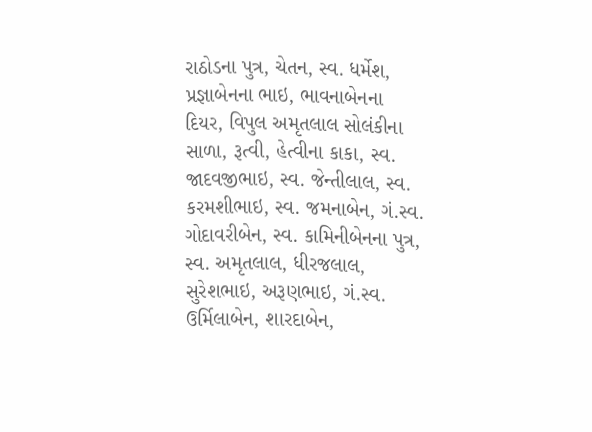રાઠોડના પુત્ર, ચેતન, સ્વ. ધર્મેશ, પ્રજ્ઞાબેનના ભાઇ, ભાવનાબેનના દિયર, વિપુલ અમૃતલાલ સોલંકીના સાળા, રૂત્વી, હેત્વીના કાકા, સ્વ. જાદવજીભાઇ, સ્વ. જેન્તીલાલ, સ્વ. કરમશીભાઇ, સ્વ. જમનાબેન, ગં.સ્વ. ગોદાવરીબેન, સ્વ. કામિનીબેનના પુત્ર, સ્વ. અમૃતલાલ, ધીરજલાલ, સુરેશભાઇ, અરૂણભાઇ, ગં.સ્વ. ઉર્મિલાબેન, શારદાબેન,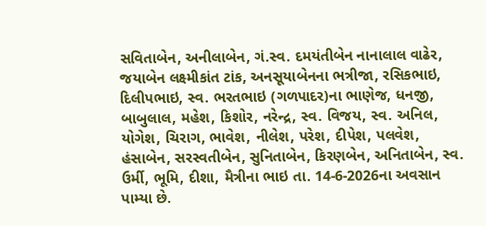સવિતાબેન, અનીલાબેન, ગં.સ્વ. દમયંતીબેન નાનાલાલ વાઢેર, જયાબેન લક્ષ્મીકાંત ટાંક, અનસૂયાબેનના ભત્રીજા, રસિકભાઇ, દિલીપભાઇ, સ્વ. ભરતભાઇ (ગળપાદર)ના ભાણેજ, ધનજી, બાબુલાલ, મહેશ, કિશોર, નરેન્દ્ર, સ્વ. વિજય, સ્વ. અનિલ, યોગેશ, ચિરાગ, ભાવેશ, નીલેશ, પરેશ, દીપેશ, પલવેશ, હંસાબેન, સરસ્વતીબેન, સુનિતાબેન, કિરણબેન, અનિતાબેન, સ્વ. ઉર્મી, ભૂમિ, દીશા, મૈત્રીના ભાઇ તા. 14-6-2026ના અવસાન પામ્યા છે.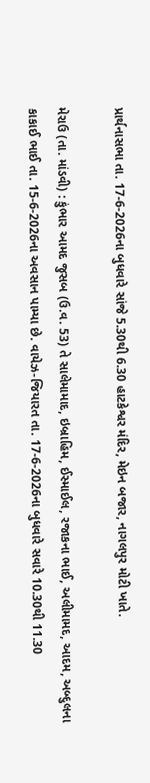પ્રાર્થનાસભા તા. 17-6-2026ના બુધવારે સાંજે 5.30થી 6.30 હાટકેશ્વર મંદિર, મેઇન બજાર, નાગલપુર મોટી ખાતે.

મેરાઉ (તા. માંડવી) : કુંભાર આમદ જુસબ (ઉ.વ. 53) તે સાલેમામાદ, ઇબ્રાહિમ, ઈસ્માઈલ, રજાકના ભાઈ, અલીમામદ, આદમ, અબ્દુલના કાકાઈ ભાઈ તા. 15-6-2026ના અવસાન પામ્યા છે. વાયેઝ-જિયારત તા. 17-6-2026ના બુધવારે સવારે 10.30થી 11.30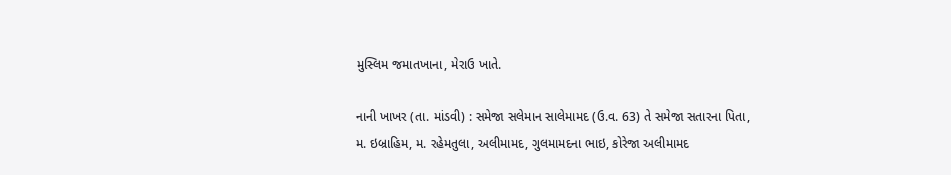મુસ્લિમ જમાતખાના, મેરાઉ ખાતે.

નાની ખાખર (તા. માંડવી) : સમેજા સલેમાન સાલેમામદ (ઉ.વ. 63) તે સમેજા સતારના પિતા, મ. ઇબ્રાહિમ, મ. રહેમતુલા, અલીમામદ, ગુલમામદના ભાઇ, કોરેજા અલીમામદ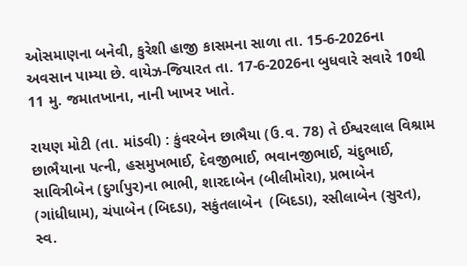ઓસમાણના બનેવી, કુરેશી હાજી કાસમના સાળા તા. 15-6-2026ના અવસાન પામ્યા છે. વાયેઝ-જિયારત તા. 17-6-2026ના બુધવારે સવારે 10થી 11 મુ. જમાતખાના, નાની ખાખર ખાતે.

રાયણ મોટી (તા. માંડવી) : કુંવરબેન છાભૈયા (ઉ.વ. 78) તે ઈશ્વરલાલ વિશ્રામ છાભૈયાના પત્ની, હસમુખભાઈ, દેવજીભાઈ, ભવાનજીભાઈ, ચંદુભાઈ, સાવિત્રીબેન (દુર્ગાપુર)ના ભાભી, શારદાબેન (બીલીમોરા), પ્રભાબેન (ગાંધીધામ), ચંપાબેન (બિદડા), સકુંતલાબેન  (બિદડા), રસીલાબેન (સુરત), સ્વ.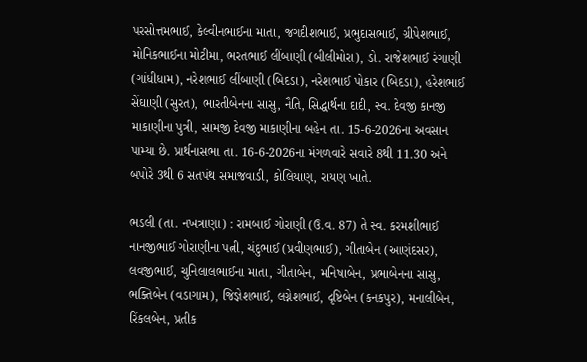પરસોત્તમભાઈ, કેલ્વીનભાઈના માતા, જગદીશભાઈ, પ્રભુદાસભાઈ, ગ્રીપેશભાઈ, મોનિકભાઈના મોટીમા, ભરતભાઈ લીંબાણી (બીલીમોરા), ડો. રાજેશભાઈ રંગાણી (ગાંધીધામ), નરેશભાઈ લીંબાણી (બિદડા), નરેશભાઈ પોકાર (બિદડા), હરેશભાઈ સેંઘાણી (સુરત), ભારતીબેનના સાસુ, નૈતિ, સિદ્ધાર્થના દાદી, સ્વ. દેવજી કાનજી માકાણીના પુત્રી, સામજી દેવજી માકાણીના બહેન તા. 15-6-2026ના અવસાન પામ્યા છે. પ્રાર્થનાસભા તા. 16-6-2026ના મંગળવારે સવારે 8થી 11.30 અને બપોરે 3થી 6 સતપંથ સમાજવાડી, કોલિયાણ, રાયણ ખાતે.

ભડલી (તા. નખત્રાણા) : રામબાઈ ગોરાણી (ઉ.વ. 87) તે સ્વ. કરમશીભાઈ નાનજીભાઈ ગોરાણીના પત્ની, ચંદુભાઈ (પ્રવીણભાઈ), ગીતાબેન (આણંદસર), લવજીભાઈ, ચુનિલાલભાઈના માતા, ગીતાબેન, મનિષાબેન, પ્રભાબેનના સાસુ, ભક્તિબેન (વડાગામ), જિજ્ઞેશભાઈ, લગ્નેશભાઈ, દૃષ્ટિબેન (કનકપુર), મનાલીબેન, રિંકલબેન, પ્રતીક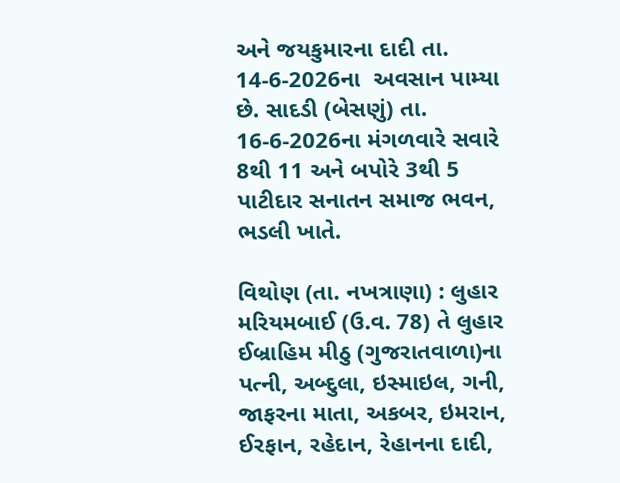અને જયકુમારના દાદી તા. 14-6-2026ના  અવસાન પામ્યા છે. સાદડી (બેસણું) તા. 16-6-2026ના મંગળવારે સવારે 8થી 11 અને બપોરે 3થી 5 પાટીદાર સનાતન સમાજ ભવન, ભડલી ખાતે.

વિથોણ (તા. નખત્રાણા) : લુહાર મરિયમબાઈ (ઉ.વ. 78) તે લુહાર ઈબ્રાહિમ મીઠુ (ગુજરાતવાળા)ના પત્ની, અબ્દુલા, ઇસ્માઇલ, ગની, જાફરના માતા, અકબર, ઇમરાન, ઈરફાન, રહેદાન, રેહાનના દાદી,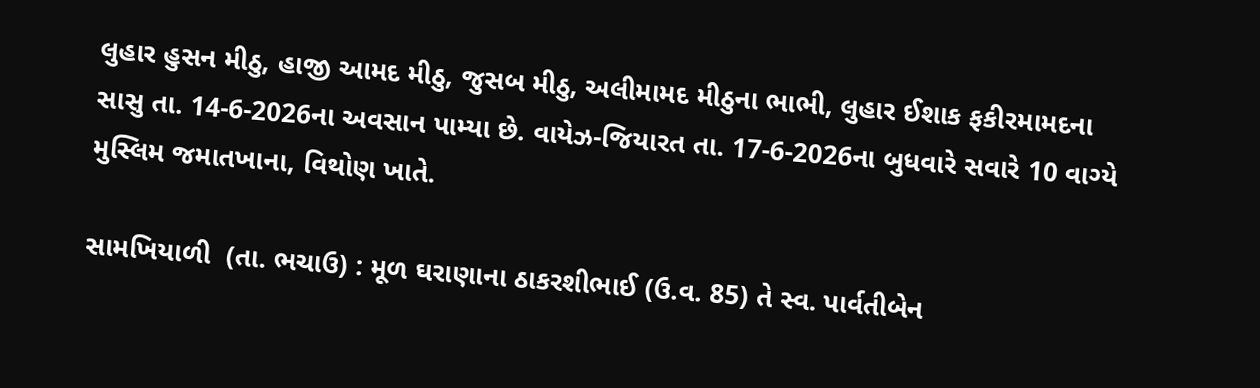લુહાર હુસન મીઠુ, હાજી આમદ મીઠુ, જુસબ મીઠુ, અલીમામદ મીઠુના ભાભી, લુહાર ઈશાક ફકીરમામદના સાસુ તા. 14-6-2026ના અવસાન પામ્યા છે. વાયેઝ-જિયારત તા. 17-6-2026ના બુધવારે સવારે 10 વાગ્યે મુસ્લિમ જમાતખાના, વિથોણ ખાતે.

સામખિયાળી  (તા. ભચાઉ) : મૂળ ઘરાણાના ઠાકરશીભાઈ (ઉ.વ. 85) તે સ્વ. પાર્વતીબેન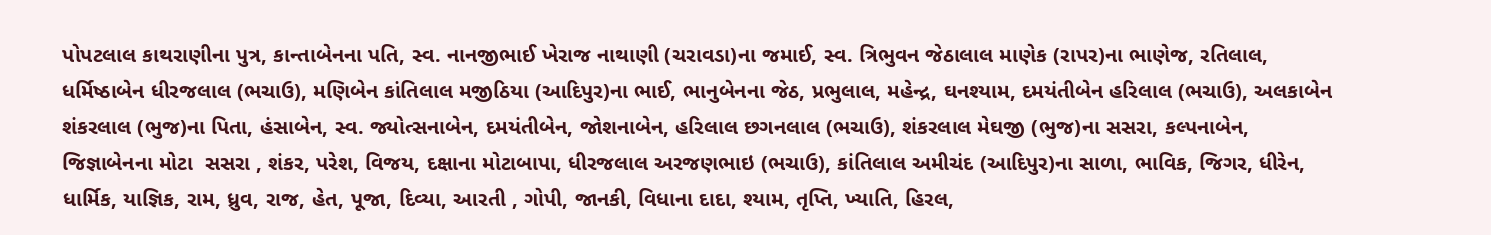પોપટલાલ કાથરાણીના પુત્ર, કાન્તાબેનના પતિ, સ્વ. નાનજીભાઈ ખેરાજ નાથાણી (ચરાવડા)ના જમાઈ, સ્વ. ત્રિભુવન જેઠાલાલ માણેક (રાપર)ના ભાણેજ, રતિલાલ, ધર્મિષ્ઠાબેન ધીરજલાલ (ભચાઉ), મણિબેન કાંતિલાલ મજીઠિયા (આદિપુર)ના ભાઈ, ભાનુબેનના જેઠ, પ્રભુલાલ, મહેન્દ્ર, ઘનશ્યામ, દમયંતીબેન હરિલાલ (ભચાઉ), અલકાબેન શંકરલાલ (ભુજ)ના પિતા, હંસાબેન, સ્વ. જ્યોત્સનાબેન, દમયંતીબેન, જોશનાબેન, હરિલાલ છગનલાલ (ભચાઉ), શંકરલાલ મેઘજી (ભુજ)ના સસરા, કલ્પનાબેન, જિજ્ઞાબેનના મોટા  સસરા , શંકર, પરેશ, વિજય, દક્ષાના મોટાબાપા, ધીરજલાલ અરજણભાઇ (ભચાઉ), કાંતિલાલ અમીચંદ (આદિપુર)ના સાળા, ભાવિક, જિગર, ધીરેન, ધાર્મિક, યાજ્ઞિક, રામ, ધ્રુવ, રાજ, હેત, પૂજા, દિવ્યા, આરતી , ગોપી, જાનકી, વિધાના દાદા, શ્યામ, તૃપ્તિ, ખ્યાતિ, હિરલ,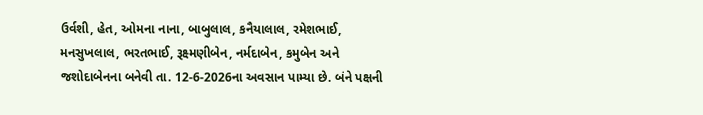ઉર્વશી, હેત, ઓમના નાના, બાબુલાલ, કનૈયાલાલ, રમેશભાઈ, મનસુખલાલ, ભરતભાઈ, રૂક્ષ્મણીબેન, નર્મદાબેન, કમુબેન અને જશોદાબેનના બનેવી તા. 12-6-2026ના અવસાન પામ્યા છે. બંને પક્ષની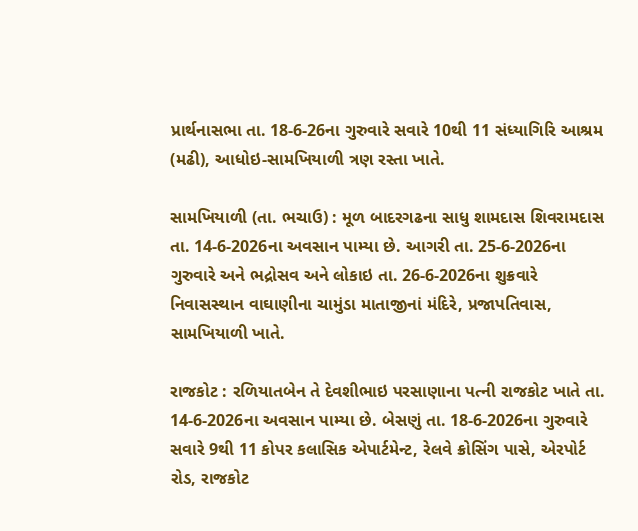પ્રાર્થનાસભા તા. 18-6-26ના ગુરુવારે સવારે 10થી 11 સંધ્યાગિરિ આશ્રમ (મઢી), આધોઇ-સામખિયાળી ત્રણ રસ્તા ખાતે.

સામખિયાળી (તા. ભચાઉ) : મૂળ બાદરગઢના સાધુ શામદાસ શિવરામદાસ તા. 14-6-2026ના અવસાન પામ્યા છે. આગરી તા. 25-6-2026ના ગુરુવારે અને ભદ્રોસવ અને લોકાઇ તા. 26-6-2026ના શુક્રવારે નિવાસસ્થાન વાઘાણીના ચામુંડા માતાજીનાં મંદિરે, પ્રજાપતિવાસ, સામખિયાળી ખાતે.

રાજકોટ : રળિયાતબેન તે દેવશીભાઇ પરસાણાના પત્ની રાજકોટ ખાતે તા. 14-6-2026ના અવસાન પામ્યા છે. બેસણું તા. 18-6-2026ના ગુરુવારે સવારે 9થી 11 કોપર કલાસિક એપાર્ટમેન્ટ, રેલવે ક્રોસિંગ પાસે, એરપોર્ટ રોડ, રાજકોટ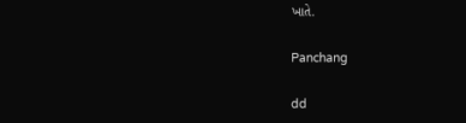ખાતે.

Panchang

dd